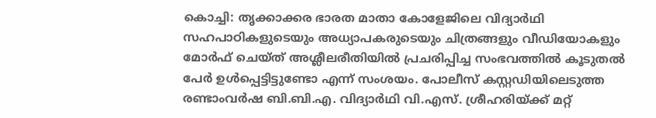കൊച്ചി: തൃക്കാക്കര ഭാരത മാതാ കോളേജിലെ വിദ്യാർഥി സഹപാഠികളുടെയും അധ്യാപകരുടെയും ചിത്രങ്ങളും വീഡിയോകളും മോർഫ് ചെയ്ത് അശ്ലീലരീതിയിൽ പ്രചരിപ്പിച്ച സംഭവത്തിൽ കൂടുതൽ പേർ ഉൾപ്പെട്ടിട്ടുണ്ടോ എന്ന് സംശയം. പോലീസ് കസ്റ്റഡിയിലെടുത്ത രണ്ടാംവർഷ ബി.ബി.എ. വിദ്യാർഥി വി.എസ്. ശ്രീഹരിയ്ക്ക് മറ്റ്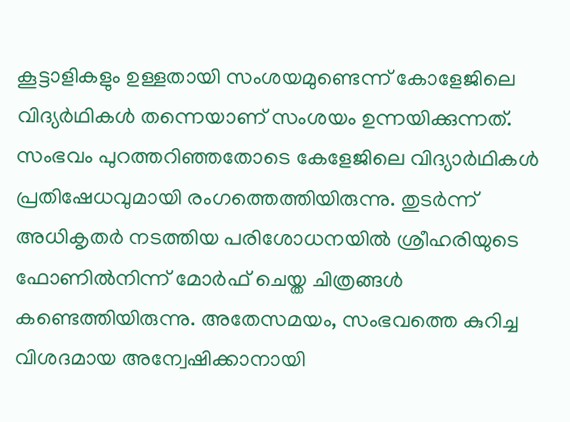കൂട്ടാളികളും ഉള്ളതായി സംശയമുണ്ടെന്ന് കോളേജിലെ വിദ്യർഥികൾ തന്നെയാണ് സംശയം ഉന്നയിക്കുന്നത്.
സംഭവം പുറത്തറിഞ്ഞതോടെ കേളേജിലെ വിദ്യാർഥികൾ പ്രതിഷേധവുമായി രംഗത്തെത്തിയിരുന്നു. തുടർന്ന് അധികൃതർ നടത്തിയ പരിശോധനയിൽ ശ്രീഹരിയുടെ ഫോണിൽനിന്ന് മോർഫ് ചെയ്ത ചിത്രങ്ങൾ കണ്ടെത്തിയിരുന്നു. അതേസമയം, സംഭവത്തെ കുറിച്ച വിശദമായ അന്വേഷിക്കാനായി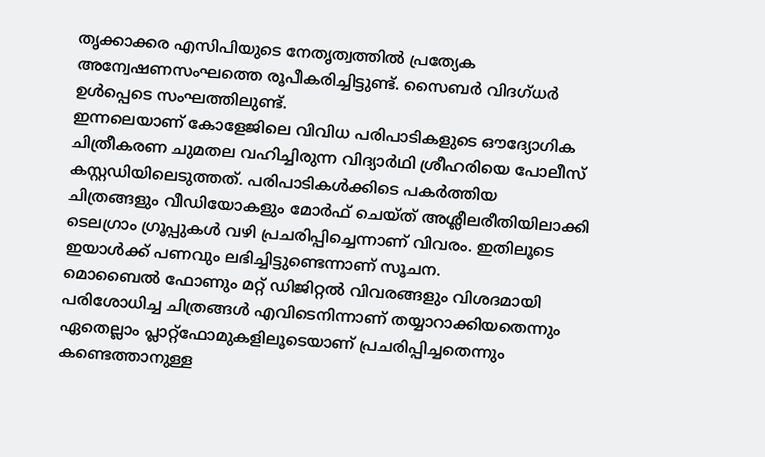തൃക്കാക്കര എസിപിയുടെ നേതൃത്വത്തിൽ പ്രത്യേക അന്വേഷണസംഘത്തെ രൂപീകരിച്ചിട്ടുണ്ട്. സൈബർ വിദഗ്ധർ ഉൾപ്പെടെ സംഘത്തിലുണ്ട്.
ഇന്നലെയാണ് കോളേജിലെ വിവിധ പരിപാടികളുടെ ഔദ്യോഗിക ചിത്രീകരണ ചുമതല വഹിച്ചിരുന്ന വിദ്യാർഥി ശ്രീഹരിയെ പോലീസ് കസ്റ്റഡിയിലെടുത്തത്. പരിപാടികൾക്കിടെ പകർത്തിയ ചിത്രങ്ങളും വീഡിയോകളും മോർഫ് ചെയ്ത് അശ്ലീലരീതിയിലാക്കി ടെലഗ്രാം ഗ്രൂപ്പുകൾ വഴി പ്രചരിപ്പിച്ചെന്നാണ് വിവരം. ഇതിലൂടെ ഇയാൾക്ക് പണവും ലഭിച്ചിട്ടുണ്ടെന്നാണ് സൂചന.
മൊബൈൽ ഫോണും മറ്റ് ഡിജിറ്റൽ വിവരങ്ങളും വിശദമായി പരിശോധിച്ച ചിത്രങ്ങൾ എവിടെനിന്നാണ് തയ്യാറാക്കിയതെന്നും ഏതെല്ലാം പ്ലാറ്റ്ഫോമുകളിലൂടെയാണ് പ്രചരിപ്പിച്ചതെന്നും കണ്ടെത്താനുള്ള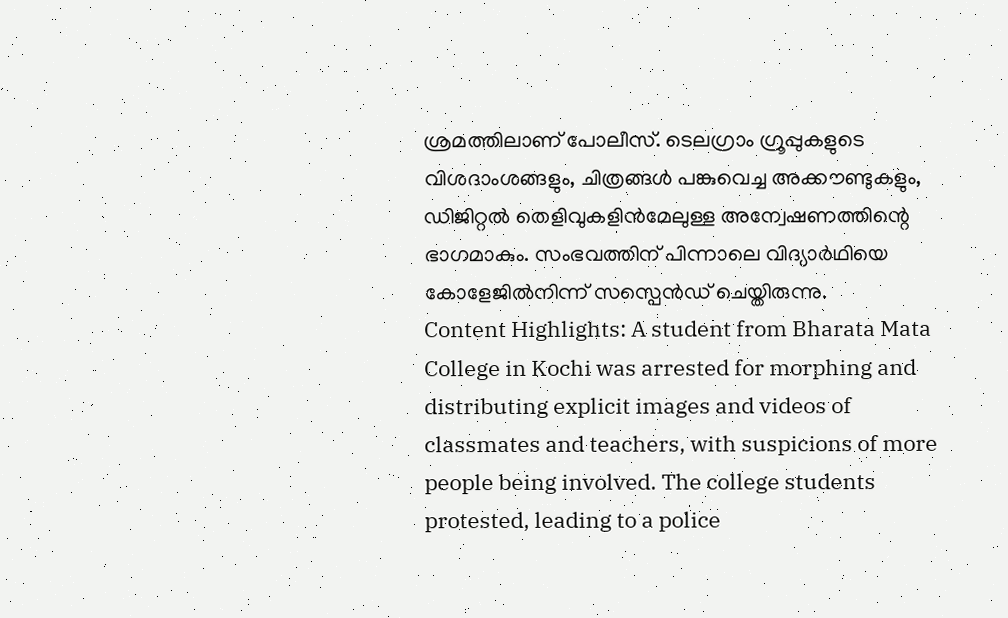ശ്രമത്തിലാണ് പോലീസ്. ടെലഗ്രാം ഗ്രൂപ്പുകളുടെ വിശദാംശങ്ങളും, ചിത്രങ്ങൾ പങ്കുവെച്ച അക്കൗണ്ടുകളും, ഡിജിറ്റൽ തെളിവുകളിൻമേലുള്ള അന്വേഷണത്തിന്റെ ഭാഗമാകും. സംഭവത്തിന് പിന്നാലെ വിദ്യാർഥിയെ കോളേജിൽനിന്ന് സസ്പെൻഡ് ചെയ്തിരുന്നു.
Content Highlights: A student from Bharata Mata College in Kochi was arrested for morphing and distributing explicit images and videos of classmates and teachers, with suspicions of more people being involved. The college students protested, leading to a police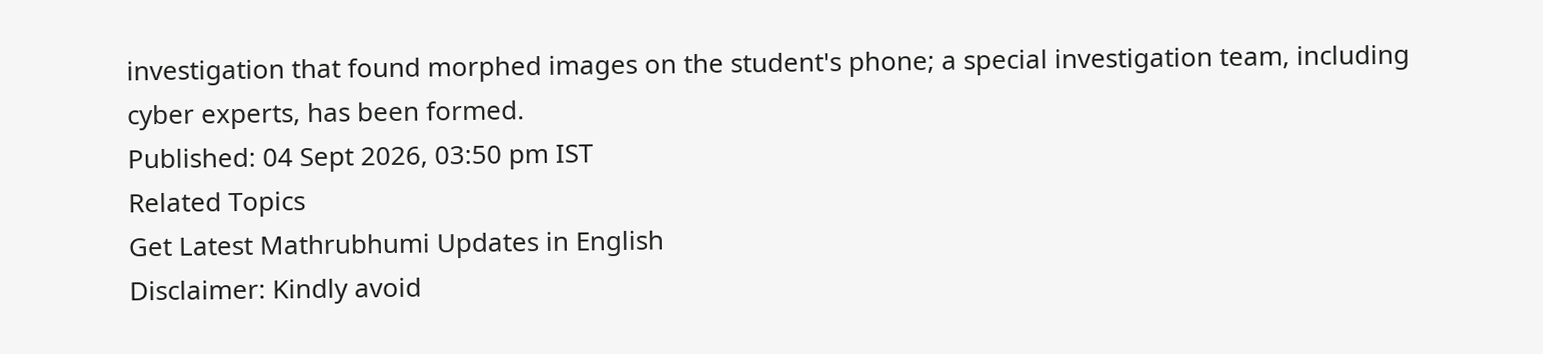investigation that found morphed images on the student's phone; a special investigation team, including cyber experts, has been formed.
Published: 04 Sept 2026, 03:50 pm IST
Related Topics
Get Latest Mathrubhumi Updates in English
Disclaimer: Kindly avoid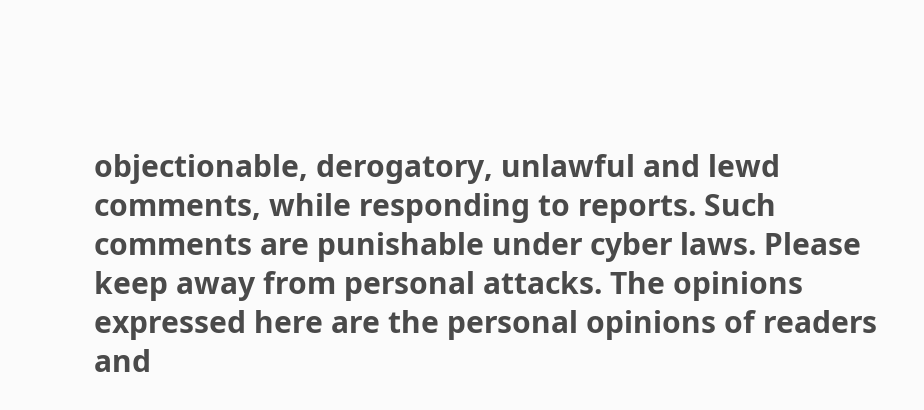objectionable, derogatory, unlawful and lewd comments, while responding to reports. Such comments are punishable under cyber laws. Please keep away from personal attacks. The opinions expressed here are the personal opinions of readers and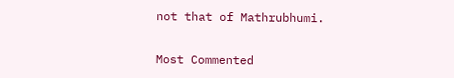not that of Mathrubhumi.


Most Commented